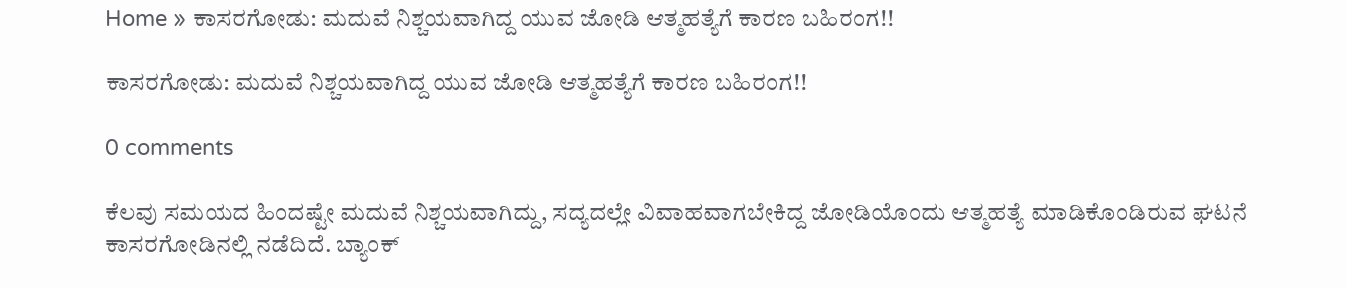Home » ಕಾಸರಗೋಡು: ಮದುವೆ ನಿಶ್ಚಯವಾಗಿದ್ದ ಯುವ ಜೋಡಿ ಆತ್ಮಹತ್ಯೆಗೆ ಕಾರಣ ಬಹಿರಂಗ!!

ಕಾಸರಗೋಡು: ಮದುವೆ ನಿಶ್ಚಯವಾಗಿದ್ದ ಯುವ ಜೋಡಿ ಆತ್ಮಹತ್ಯೆಗೆ ಕಾರಣ ಬಹಿರಂಗ!!

0 comments

ಕೆಲವು ಸಮಯದ ಹಿಂದಷ್ಟೇ ಮದುವೆ ನಿಶ್ಚಯವಾಗಿದ್ದು, ಸದ್ಯದಲ್ಲೇ ವಿವಾಹವಾಗಬೇಕಿದ್ದ ಜೋಡಿಯೊಂದು ಆತ್ಮಹತ್ಯೆ ಮಾಡಿಕೊಂಡಿರುವ ಘಟನೆ ಕಾಸರಗೋಡಿನಲ್ಲಿ ನಡೆದಿದೆ. ಬ್ಯಾಂಕ್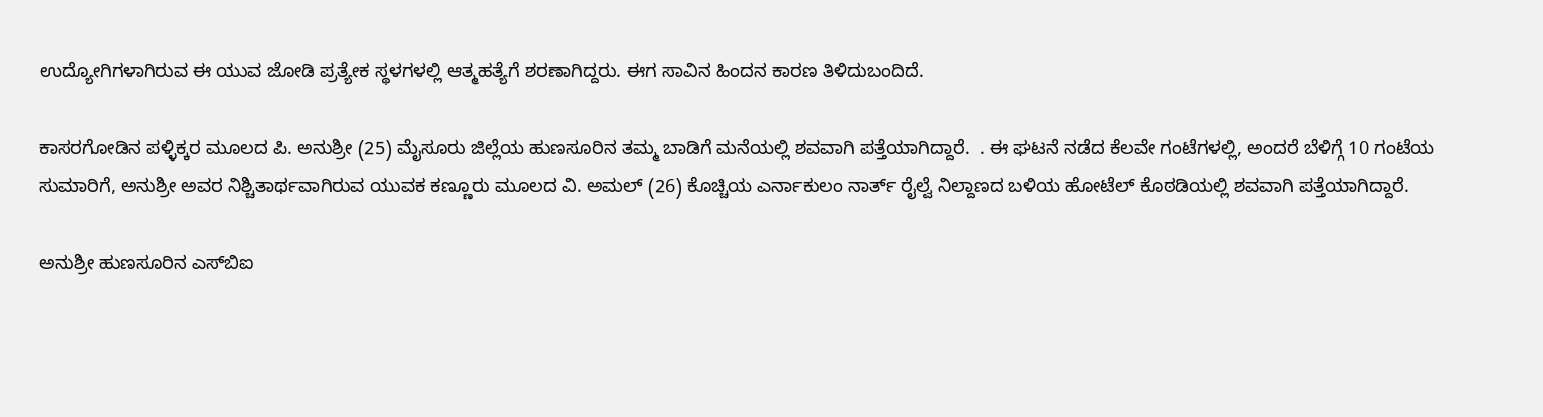ಉದ್ಯೋಗಿಗಳಾಗಿರುವ ಈ ಯುವ ಜೋಡಿ ಪ್ರತ್ಯೇಕ ಸ್ಥಳಗಳಲ್ಲಿ ಆತ್ಮಹತ್ಯೆಗೆ ಶರಣಾಗಿದ್ದರು. ಈಗ ಸಾವಿನ ಹಿಂದನ ಕಾರಣ ತಿಳಿದುಬಂದಿದೆ.

ಕಾಸರಗೋಡಿನ ಪಳ್ಳಿಕ್ಕರ ಮೂಲದ ಪಿ. ಅನುಶ್ರೀ (25) ಮೈಸೂರು ಜಿಲ್ಲೆಯ ಹುಣಸೂರಿನ ತಮ್ಮ ಬಾಡಿಗೆ ಮನೆಯಲ್ಲಿ ಶವವಾಗಿ ಪತ್ತೆಯಾಗಿದ್ದಾರೆ.  . ಈ ಘಟನೆ ನಡೆದ ಕೆಲವೇ ಗಂಟೆಗಳಲ್ಲಿ, ಅಂದರೆ ಬೆಳಿಗ್ಗೆ 10 ಗಂಟೆಯ ಸುಮಾರಿಗೆ, ಅನುಶ್ರೀ ಅವರ ನಿಶ್ಚಿತಾರ್ಥವಾಗಿರುವ ಯುವಕ ಕಣ್ಣೂರು ಮೂಲದ ವಿ. ಅಮಲ್ (26) ಕೊಚ್ಚಿಯ ಎರ್ನಾಕುಲಂ ನಾರ್ತ್ ರೈಲ್ವೆ ನಿಲ್ದಾಣದ ಬಳಿಯ ಹೋಟೆಲ್ ಕೊಠಡಿಯಲ್ಲಿ ಶವವಾಗಿ ಪತ್ತೆಯಾಗಿದ್ದಾರೆ.

ಅನುಶ್ರೀ ಹುಣಸೂರಿನ ಎಸ್‌ಬಿಐ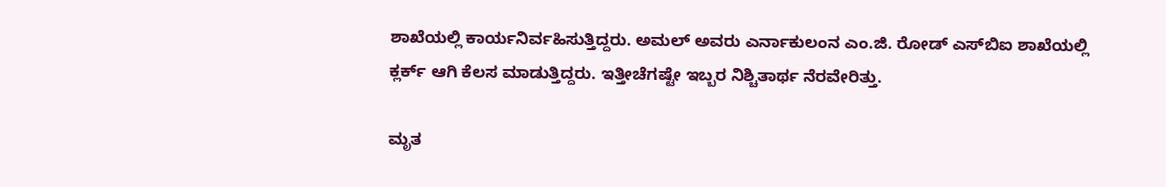ಶಾಖೆಯಲ್ಲಿ ಕಾರ್ಯನಿರ್ವಹಿಸುತ್ತಿದ್ದರು. ಅಮಲ್ ಅವರು ಎರ್ನಾಕುಲಂನ ಎಂ.ಜಿ. ರೋಡ್ ಎಸ್‌ಬಿಐ ಶಾಖೆಯಲ್ಲಿ ಕ್ಲರ್ಕ್ ಆಗಿ ಕೆಲಸ ಮಾಡುತ್ತಿದ್ದರು. ಇತ್ತೀಚೆಗಷ್ಟೇ ಇಬ್ಬರ ನಿಶ್ಚಿತಾರ್ಥ ನೆರವೇರಿತ್ತು.

ಮೃತ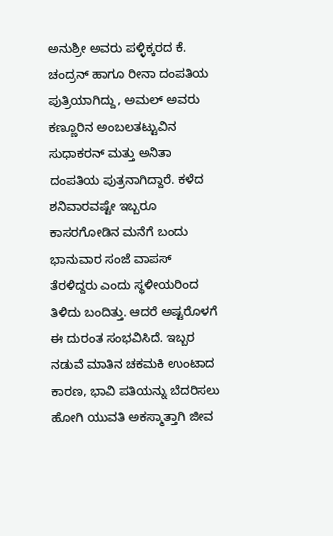ಅನುಶ್ರೀ ಅವರು ಪಳ್ಳಿಕ್ಕರದ ಕೆ. ಚಂದ್ರನ್ ಹಾಗೂ ರೀನಾ ದಂಪತಿಯ ಪುತ್ರಿಯಾಗಿದ್ದು, ಅಮಲ್ ಅವರು ಕಣ್ಣೂರಿನ ಅಂಬಲತಟ್ಟುವಿನ ಸುಧಾಕರನ್ ಮತ್ತು ಅನಿತಾ ದಂಪತಿಯ ಪುತ್ರನಾಗಿದ್ದಾರೆ. ಕಳೆದ ಶನಿವಾರವಷ್ಟೇ ಇಬ್ಬರೂ ಕಾಸರಗೋಡಿನ ಮನೆಗೆ ಬಂದು ಭಾನುವಾರ ಸಂಜೆ ವಾಪಸ್ ತೆರಳಿದ್ದರು ಎಂದು ಸ್ಥಳೀಯರಿಂದ ತಿಳಿದು ಬಂದಿತ್ತು. ಆದರೆ ಅಷ್ಟರೊಳಗೆ ಈ ದುರಂತ ಸಂಭವಿಸಿದೆ. ಇಬ್ಬರ ನಡುವೆ ಮಾತಿನ ಚಕಮಕಿ ಉಂಟಾದ ಕಾರಣ, ಭಾವಿ ಪತಿಯನ್ನು ಬೆದರಿಸಲು ಹೋಗಿ ಯುವತಿ ಅಕಸ್ಮಾತ್ತಾಗಿ ಜೀವ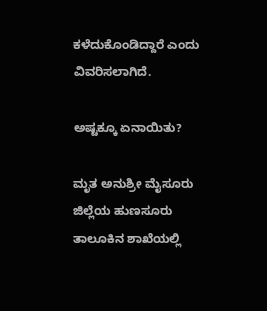ಕಳೆದುಕೊಂಡಿದ್ದಾರೆ ಎಂದು ವಿವರಿಸಲಾಗಿದೆ.

ಅಷ್ಟಕ್ಕೂ ಏನಾಯಿತು?

ಮೃತ ಅನುಶ್ರೀ ಮೈಸೂರು ಜಿಲ್ಲೆಯ ಹುಣಸೂರು ತಾಲೂಕಿನ ಶಾಖೆಯಲ್ಲಿ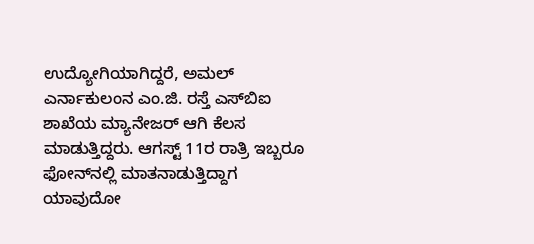ಉದ್ಯೋಗಿಯಾಗಿದ್ದರೆ, ಅಮಲ್ ಎರ್ನಾಕುಲಂನ ಎಂ.ಜಿ. ರಸ್ತೆ ಎಸ್‌ಬಿಐ ಶಾಖೆಯ ಮ್ಯಾನೇಜರ್ ಆಗಿ ಕೆಲಸ ಮಾಡುತ್ತಿದ್ದರು. ಆಗಸ್ಟ್ 11ರ ರಾತ್ರಿ ಇಬ್ಬರೂ ಫೋನ್‌ನಲ್ಲಿ ಮಾತನಾಡುತ್ತಿದ್ದಾಗ ಯಾವುದೋ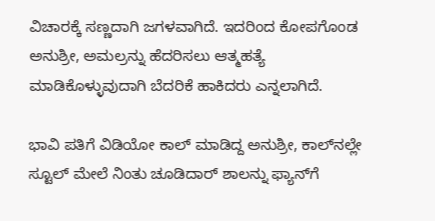ವಿಚಾರಕ್ಕೆ ಸಣ್ಣದಾಗಿ ಜಗಳವಾಗಿದೆ. ಇದರಿಂದ ಕೋಪಗೊಂಡ ಅನುಶ್ರೀ, ಅಮಲ್ರನ್ನು ಹೆದರಿಸಲು ಆತ್ಮಹತ್ಯೆ ಮಾಡಿಕೊಳ್ಳುವುದಾಗಿ ಬೆದರಿಕೆ ಹಾಕಿದರು ಎನ್ನಲಾಗಿದೆ.

ಭಾವಿ ಪತಿಗೆ ವಿಡಿಯೋ ಕಾಲ್ ಮಾಡಿದ್ದ ಅನುಶ್ರೀ, ಕಾಲ್‌ನಲ್ಲೇ ಸ್ಟೂಲ್ ಮೇಲೆ ನಿಂತು ಚೂಡಿದಾರ್ ಶಾಲನ್ನು ಫ್ಯಾನ್‌ಗೆ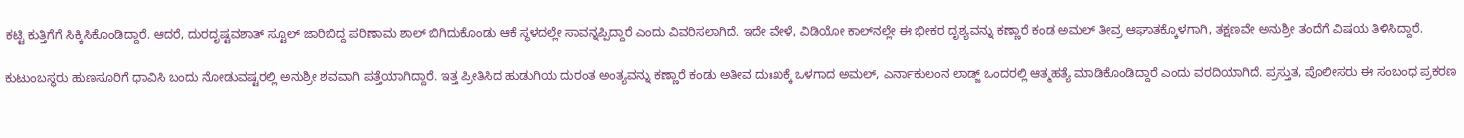ಕಟ್ಟಿ ಕುತ್ತಿಗೆಗೆ ಸಿಕ್ಕಿಸಿಕೊಂಡಿದ್ದಾರೆ. ಆದರೆ, ದುರದೃಷ್ಟವಶಾತ್ ಸ್ಟೂಲ್ ಜಾರಿಬಿದ್ದ ಪರಿಣಾಮ ಶಾಲ್ ಬಿಗಿದುಕೊಂಡು ಆಕೆ ಸ್ಥಳದಲ್ಲೇ ಸಾವನ್ನಪ್ಪಿದ್ದಾರೆ ಎಂದು ವಿವರಿಸಲಾಗಿದೆ. ಇದೇ ವೇಳೆ, ವಿಡಿಯೋ ಕಾಲ್‌ನಲ್ಲೇ ಈ ಭೀಕರ ದೃಶ್ಯವನ್ನು ಕಣ್ಣಾರೆ ಕಂಡ ಅಮಲ್ ತೀವ್ರ ಆಘಾತಕ್ಕೊಳಗಾಗಿ, ತಕ್ಷಣವೇ ಅನುಶ್ರೀ ತಂದೆಗೆ ವಿಷಯ ತಿಳಿಸಿದ್ದಾರೆ.

ಕುಟುಂಬಸ್ಥರು ಹುಣಸೂರಿಗೆ ಧಾವಿಸಿ ಬಂದು ನೋಡುವಷ್ಟರಲ್ಲಿ ಅನುಶ್ರೀ ಶವವಾಗಿ ಪತ್ತೆಯಾಗಿದ್ದಾರೆ. ಇತ್ತ ಪ್ರೀತಿಸಿದ ಹುಡುಗಿಯ ದುರಂತ ಅಂತ್ಯವನ್ನು ಕಣ್ಣಾರೆ ಕಂಡು ಅತೀವ ದುಃಖಕ್ಕೆ ಒಳಗಾದ ಅಮಲ್, ಎರ್ನಾಕುಲಂನ ಲಾಡ್ಜ್‌ ಒಂದರಲ್ಲಿ ಆತ್ಮಹತ್ಯೆ ಮಾಡಿಕೊಂಡಿದ್ದಾರೆ ಎಂದು ವರದಿಯಾಗಿದೆ. ಪ್ರಸ್ತುತ, ಪೊಲೀಸರು ಈ ಸಂಬಂಧ ಪ್ರಕರಣ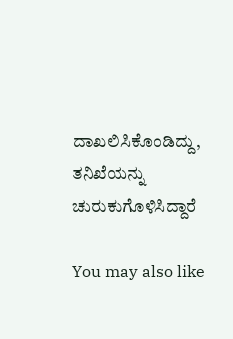ದಾಖಲಿಸಿಕೊಂಡಿದ್ದು, ತನಿಖೆಯನ್ನು ಚುರುಕುಗೊಳಿಸಿದ್ದಾರೆ

You may also like